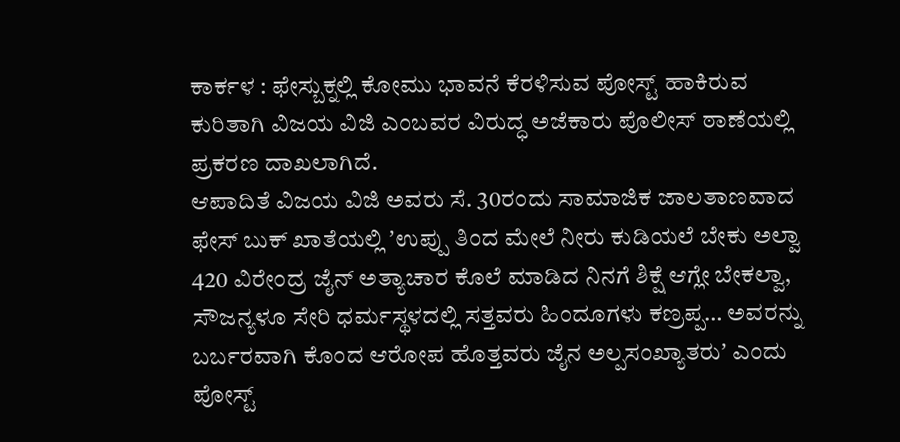ಕಾರ್ಕಳ : ಫೇಸ್ಬುಕ್ನಲ್ಲಿ ಕೋಮು ಭಾವನೆ ಕೆರಳಿಸುವ ಪೋಸ್ಟ್ ಹಾಕಿರುವ ಕುರಿತಾಗಿ ವಿಜಯ ವಿಜಿ ಎಂಬವರ ವಿರುದ್ಧ ಅಜೆಕಾರು ಪೊಲೀಸ್ ಠಾಣೆಯಲ್ಲಿ ಪ್ರಕರಣ ದಾಖಲಾಗಿದೆ.
ಆಪಾದಿತೆ ವಿಜಯ ವಿಜಿ ಅವರು ಸೆ. 30ರಂದು ಸಾಮಾಜಿಕ ಜಾಲತಾಣವಾದ ಫೇಸ್ ಬುಕ್ ಖಾತೆಯಲ್ಲಿ ʼಉಪ್ಪು ತಿಂದ ಮೇಲೆ ನೀರು ಕುಡಿಯಲೆ ಬೇಕು ಅಲ್ವಾ 420 ವಿರೇಂದ್ರ ಜೈನ್ ಅತ್ಯಾಚಾರ ಕೊಲೆ ಮಾಡಿದ ನಿನಗೆ ಶಿಕ್ಷೆ ಆಗ್ಲೇ ಬೇಕಲ್ವಾ, ಸೌಜನ್ಯಳೂ ಸೇರಿ ಧರ್ಮಸ್ಥಳದಲ್ಲಿ ಸತ್ತವರು ಹಿಂದೂಗಳು ಕಣ್ರಪ್ಪ… ಅವರನ್ನು ಬರ್ಬರವಾಗಿ ಕೊಂದ ಆರೋಪ ಹೊತ್ತವರು ಜೈನ ಅಲ್ಪಸಂಖ್ಯಾತರುʼ ಎಂದು ಪೋಸ್ಟ್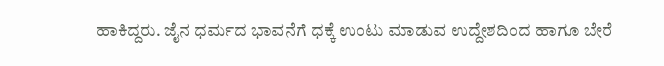ಹಾಕಿದ್ದರು. ಜೈನ ಧರ್ಮದ ಭಾವನೆಗೆ ಧಕ್ಕೆ ಉಂಟು ಮಾಡುವ ಉದ್ದೇಶದಿಂದ ಹಾಗೂ ಬೇರೆ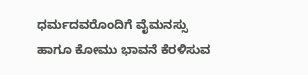ಧರ್ಮದವರೊಂದಿಗೆ ವೈಮನಸ್ಸು ಹಾಗೂ ಕೋಮು ಭಾವನೆ ಕೆರಳಿಸುವ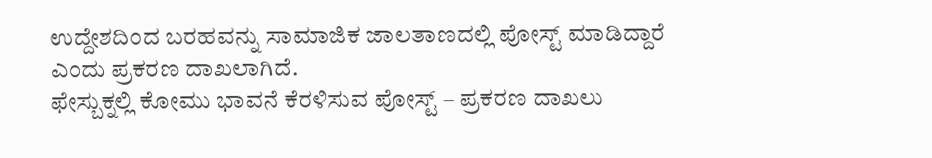ಉದ್ದೇಶದಿಂದ ಬರಹವನ್ನು ಸಾಮಾಜಿಕ ಜಾಲತಾಣದಲ್ಲಿ ಪೋಸ್ಟ್ ಮಾಡಿದ್ದಾರೆ ಎಂದು ಪ್ರಕರಣ ದಾಖಲಾಗಿದೆ.
ಫೇಸ್ಬುಕ್ನಲ್ಲಿ ಕೋಮು ಭಾವನೆ ಕೆರಳಿಸುವ ಪೋಸ್ಟ್ – ಪ್ರಕರಣ ದಾಖಲು